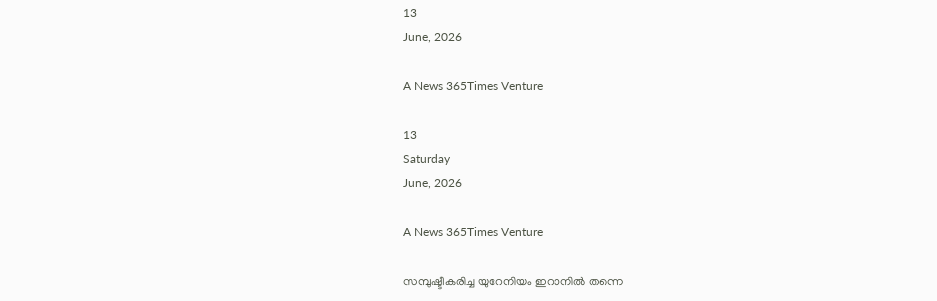13
June, 2026

A News 365Times Venture

13
Saturday
June, 2026

A News 365Times Venture

സമ്പുഷ്ടീകരിച്ച യുറേനിയം ഇറാനില്‍ തന്നെ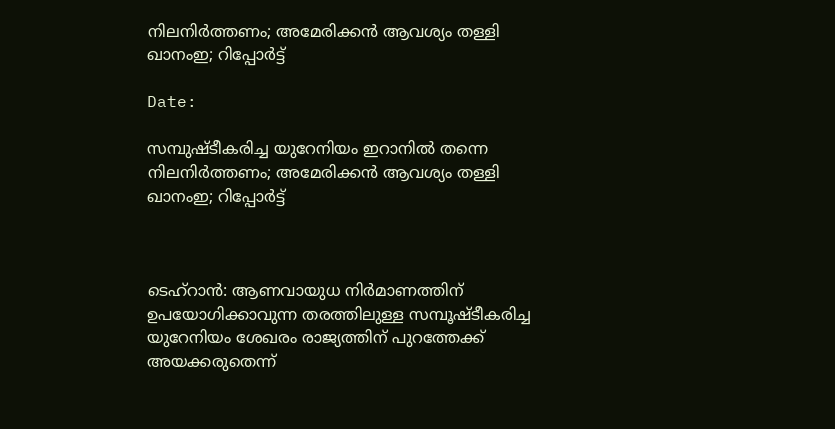നിലനിര്‍ത്തണം; അമേരിക്കന്‍ ആവശ്യം തള്ളി ഖാനംഇ; റിപ്പോര്‍ട്ട്

Date:

സമ്പുഷ്ടീകരിച്ച യുറേനിയം ഇറാനില്‍ തന്നെ നിലനിര്‍ത്തണം; അമേരിക്കന്‍ ആവശ്യം തള്ളി ഖാനംഇ; റിപ്പോര്‍ട്ട്



ടെഹ്റാന്‍: ആണവായുധ നിര്‍മാണത്തിന് ഉപയോഗിക്കാവുന്ന തരത്തിലുള്ള സമ്പൂഷ്ടീകരിച്ച യുറേനിയം ശേഖരം രാജ്യത്തിന് പുറത്തേക്ക് അയക്കരുതെന്ന്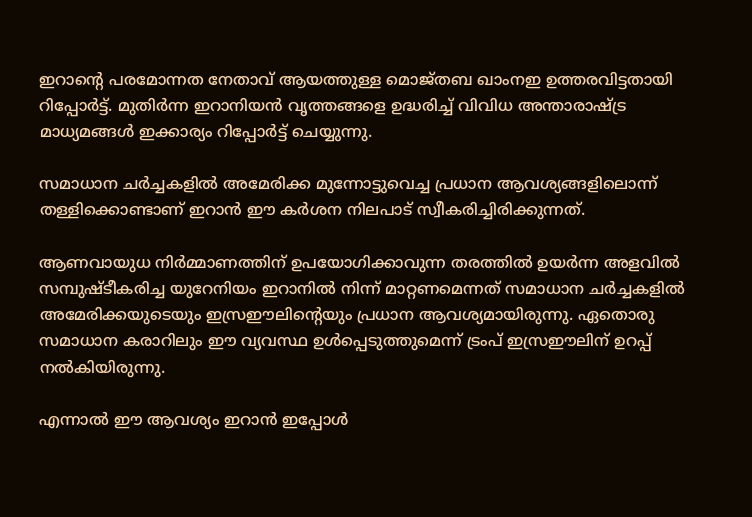ഇറാന്റെ പരമോന്നത നേതാവ് ആയത്തുള്ള മൊജ്തബ ഖാംനഇ ഉത്തരവിട്ടതായി റിപ്പോര്‍ട്ട്. മുതിര്‍ന്ന ഇറാനിയന്‍ വൃത്തങ്ങളെ ഉദ്ധരിച്ച് വിവിധ അന്താരാഷ്ട്ര മാധ്യമങ്ങള്‍ ഇക്കാര്യം റിപ്പോര്‍ട്ട് ചെയ്യുന്നു.

സമാധാന ചര്‍ച്ചകളില്‍ അമേരിക്ക മുന്നോട്ടുവെച്ച പ്രധാന ആവശ്യങ്ങളിലൊന്ന് തള്ളിക്കൊണ്ടാണ് ഇറാന്‍ ഈ കര്‍ശന നിലപാട് സ്വീകരിച്ചിരിക്കുന്നത്.

ആണവായുധ നിര്‍മ്മാണത്തിന് ഉപയോഗിക്കാവുന്ന തരത്തില്‍ ഉയര്‍ന്ന അളവില്‍ സമ്പുഷ്ടീകരിച്ച യുറേനിയം ഇറാനില്‍ നിന്ന് മാറ്റണമെന്നത് സമാധാന ചര്‍ച്ചകളില്‍ അമേരിക്കയുടെയും ഇസ്രഈലിന്റെയും പ്രധാന ആവശ്യമായിരുന്നു. ഏതൊരു സമാധാന കരാറിലും ഈ വ്യവസ്ഥ ഉള്‍പ്പെടുത്തുമെന്ന് ട്രംപ് ഇസ്രഈലിന് ഉറപ്പ് നല്‍കിയിരുന്നു.

എന്നാല്‍ ഈ ആവശ്യം ഇറാന്‍ ഇപ്പോള്‍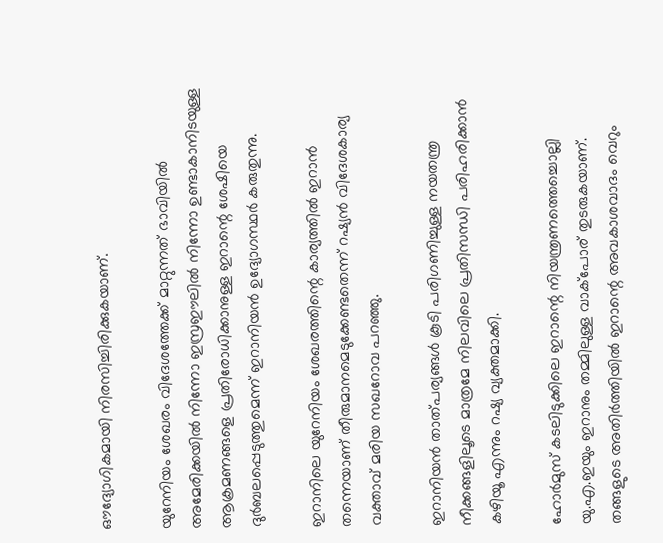ഔദ്യോഗികമായി നിരസിച്ചിരിക്കുകയാണ്.

യുറേനിയം ശേഖരം വിദേശത്തേക്ക് മാറ്റുന്നത് ഭാവിയില്‍ അമേരിക്കയില്‍ നിന്നോ ഇസ്രഈലില്‍ നിന്നോ ഉണ്ടാകാനിടയുള്ള ആക്രമണങ്ങളെ പ്രതിരോധിക്കാനുള്ള ഇറാന്റെ ശേഷിയെ ദുര്‍ബലപ്പെടുത്തുമെന്ന് ഇറാനിയന്‍ ഉദ്യോഗസ്ഥര്‍ കരുതുന്നു.

ഇറാനിലെ യുറേനിയം ശേഖരത്തിന്റെ കാര്യത്തില്‍ ഇറാന്‍ തന്നെയാണ് തീരുമാനമെടുക്കേണ്ടതെന്ന് റഷ്യന്‍ വിദേശകാര്യ വക്താവ് മരിയ സഖറോവ പറഞ്ഞു.

ഇറാനിയന്‍ താത്പര്യങ്ങള്‍ കൂടി പരിഗണിച്ചുള്ള നയതന്ത്ര നീക്കങ്ങളിലൂടെ മാത്രമേ നിലവിലെ പ്രതിസന്ധി പരിഹരിക്കാന്‍ കഴിയൂ എന്നും റഷ്യ വ്യക്തമാക്കി.

ഹോര്‍മുസ് കടലിടുക്കിലെ ഇറാന്റെ നിയന്ത്രണത്തെച്ചൊല്ലി യു.എ.ഇയും ഇറാനും തമ്മിലുള്ള വാക്പോര് തുടരുകയാണ്. തങ്ങളുടെ അതിര്‍ത്തിയില്‍ ഇറാന്റെ അവകാശവാദം വെറും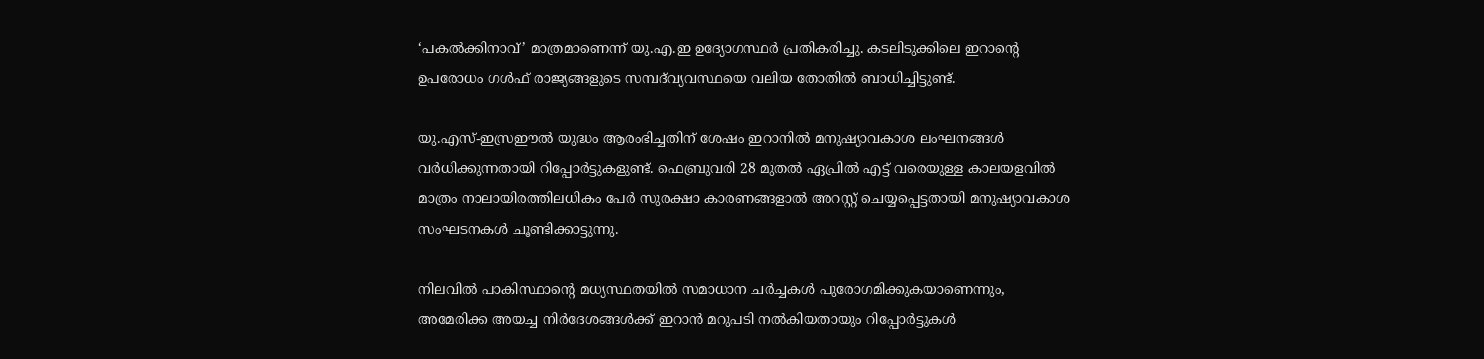‘പകല്‍ക്കിനാവ്’ മാത്രമാണെന്ന് യു.എ.ഇ ഉദ്യോഗസ്ഥര്‍ പ്രതികരിച്ചു. കടലിടുക്കിലെ ഇറാന്റെ ഉപരോധം ഗള്‍ഫ് രാജ്യങ്ങളുടെ സമ്പദ്‌വ്യവസ്ഥയെ വലിയ തോതില്‍ ബാധിച്ചിട്ടുണ്ട്.

യു.എസ്-ഇസ്രഈല്‍ യുദ്ധം ആരംഭിച്ചതിന് ശേഷം ഇറാനില്‍ മനുഷ്യാവകാശ ലംഘനങ്ങള്‍ വര്‍ധിക്കുന്നതായി റിപ്പോര്‍ട്ടുകളുണ്ട്. ഫെബ്രുവരി 28 മുതല്‍ ഏപ്രില്‍ എട്ട് വരെയുള്ള കാലയളവില്‍ മാത്രം നാലായിരത്തിലധികം പേര്‍ സുരക്ഷാ കാരണങ്ങളാല്‍ അറസ്റ്റ് ചെയ്യപ്പെട്ടതായി മനുഷ്യാവകാശ സംഘടനകള്‍ ചൂണ്ടിക്കാട്ടുന്നു.

നിലവില്‍ പാകിസ്ഥാന്റെ മധ്യസ്ഥതയില്‍ സമാധാന ചര്‍ച്ചകള്‍ പുരോഗമിക്കുകയാണെന്നും, അമേരിക്ക അയച്ച നിര്‍ദേശങ്ങള്‍ക്ക് ഇറാന്‍ മറുപടി നല്‍കിയതായും റിപ്പോര്‍ട്ടുകള്‍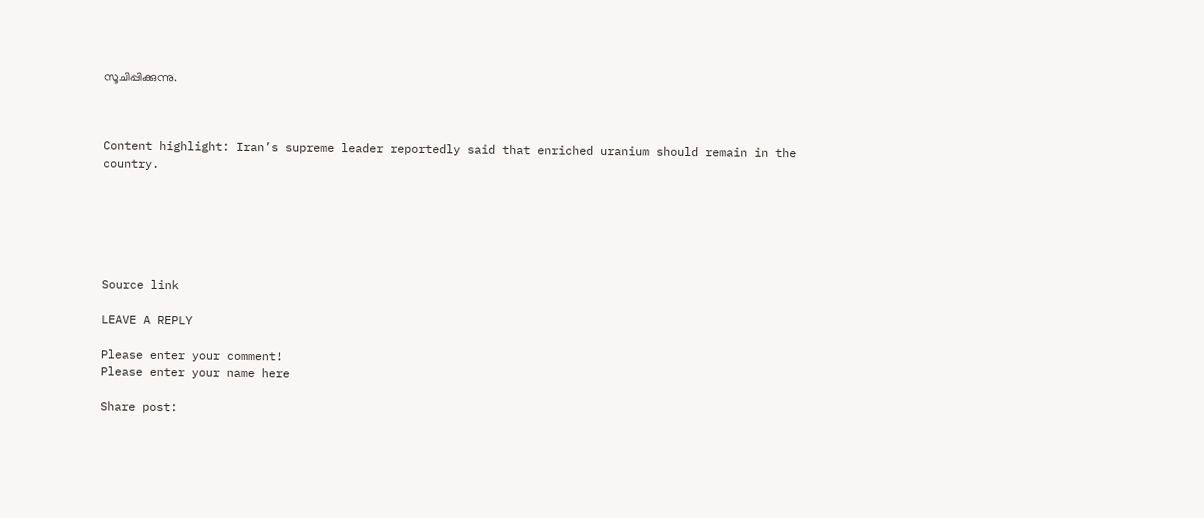സൂചിപ്പിക്കുന്നു.



Content highlight: Iran’s supreme leader reportedly said that enriched uranium should remain in the country.






Source link

LEAVE A REPLY

Please enter your comment!
Please enter your name here

Share post: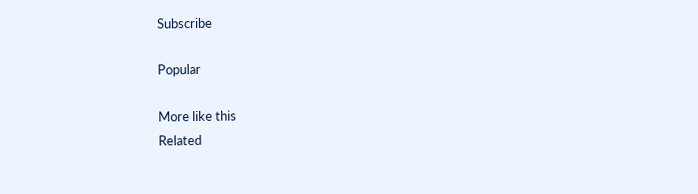Subscribe

Popular

More like this
Related